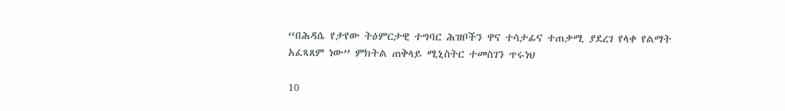“በሕዳሴ የታየው ትዕምርታዊ ተግባር ሕዝቦችን ዋና ተሳታፊና ተጠቃሚ ያደረገ የላቀ የልማት አፈጻጸም ነው” ምክትል ጠቅላይ ሚኒስትር ተመስገን ጥሩነህ

10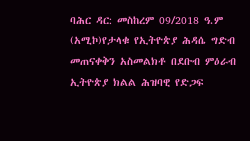ባሕር ዳር: መስከረም 09/2018 ዓ.ም (አሚኮ)የታላቁ የኢትዮጵያ ሕዳሴ ግድብ መጠናቀቅን አስመልክቶ በደቡብ ምዕራብ ኢትዮጵያ ክልል ሕዝባዊ የድጋፍ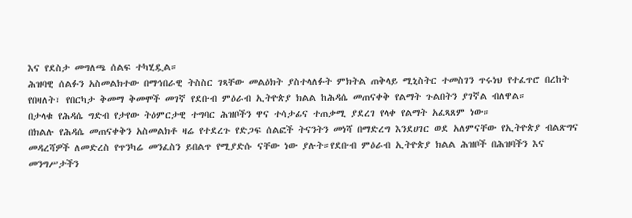እና የደስታ መግለጫ ሰልፍ ተካሂዷል።
ሕዝባዊ ሰልፉን አስመልክተው በማኅበራዊ ትስስር ገጻቸው መልዕክት ያስተላለፉት ምክትል ጠቅላይ ሚኒስትር ተመስገን ጥሩነህ የተፈጥሮ በረከት የበዛለት፣ የበርካታ ቅመማ ቅመሞች መገኛ የደቡብ ምዕራብ ኢትዮጵያ ክልል ከሕዳሴ መጠናቀቅ የልማት ጉልበትን ያገኛል ብለዋል።
በታላቁ የሕዳሴ ግድብ የታየው ትዕምርታዊ ተግባር ሕዝቦችን ዋና ተሳታፊና ተጠቃሚ ያደረገ የላቀ የልማት አፈጻጸም ነው።
በክልሉ የሕዳሴ መጠናቀቅን አስመልክቶ ዛሬ የተደረጉ የድጋፍ ሰልፎች ትናንትን መነሻ በማድረግ እንደሀገር ወደ አለምናቸው የኢትዮጵያ ብልጽግና መዳረሻዎች ለመድረስ የጥንካሬ መንፈስን ይበልጥ የሚያድሱ ናቸው ነው ያሉት።የደቡብ ምዕራብ ኢትዮጵያ ክልል ሕዝቦች በሕዝባችን እና መንግሥታችን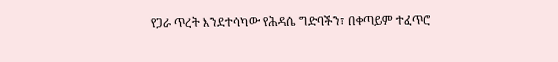የጋራ ጥረት እንደተሳካው የሕዳሴ ግድባችን፣ በቀጣይም ተፈጥሮ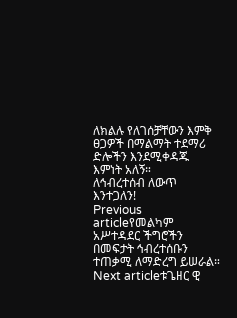ለክልሉ የለገሰቻቸውን እምቅ ፀጋዎች በማልማት ተደማሪ ድሎችን እንደሚቀዳጁ እምነት አለኝ።
ለኅብረተሰብ ለውጥ እንተጋለን!
Previous articleየመልካም አሥተዳደር ችግሮችን በመፍታት ኅብረተሰቡን ተጠቃሚ ለማድረግ ይሠራል።
Next articleቱጌዘር ዊ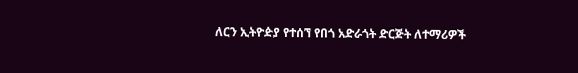ለርን ኢትዮዽያ የተሰኘ የበጎ አድራጎት ድርጅት ለተማሪዎች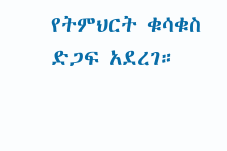የትምህርት ቁሳቁስ ድጋፍ አደረገ።